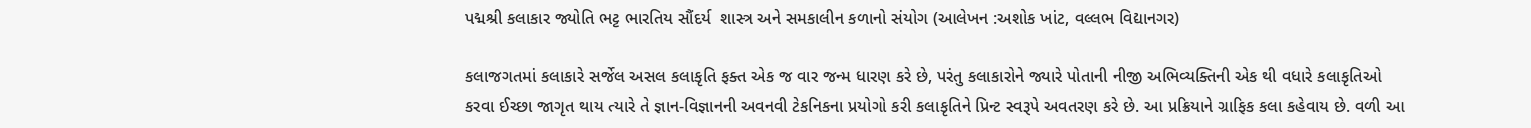પદ્મશ્રી કલાકાર જ્યોતિ ભટ્ટ ભારતિય સૌંદર્ય  શાસ્ત્ર અને સમકાલીન કળાનો સંયોગ (આલેખન :અશોક ખાંટ, વલ્લભ વિદ્યાનગર)

કલાજગતમાં કલાકારે સર્જેલ અસલ કલાકૃતિ ફક્ત એક જ વાર જન્મ ધારણ કરે છે, પરંતુ કલાકારોને જ્યારે પોતાની નીજી અભિવ્યક્તિની એક થી વધારે કલાકૃતિઓ કરવા ઈચ્છા જાગૃત થાય ત્યારે તે જ્ઞાન-વિજ્ઞાનની અવનવી ટેકનિકના પ્રયોગો કરી કલાકૃતિને પ્રિન્ટ સ્વરૂપે અવતરણ કરે છે. આ પ્રક્રિયાને ગ્રાફિક કલા કહેવાય છે. વળી આ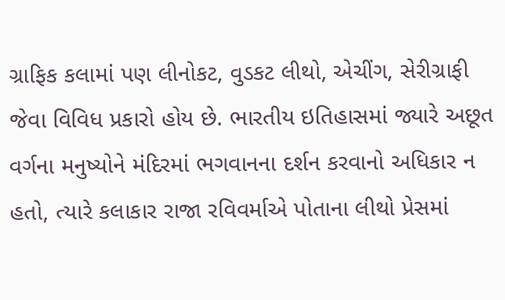ગ્રાફિક કલામાં પણ લીનોકટ, વુડકટ લીથો, એચીંગ, સેરીગ્રાફી જેવા વિવિધ પ્રકારો હોય છે. ભારતીય ઇતિહાસમાં જ્યારે અછૂત વર્ગના મનુષ્યોને મંદિરમાં ભગવાનના દર્શન કરવાનો અધિકાર ન હતો, ત્યારે કલાકાર રાજા રવિવર્માએ પોતાના લીથો પ્રેસમાં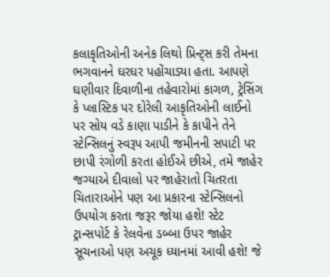કલાકૃતિઓની અનેક લિથો પ્રિન્ટ્સ કરી તેમના ભગવાનને ઘરઘર પહોંચાડ્યા હતા. આપણે ઘણીવાર દિવાળીના તહેવારોમાં કાગળ, ટ્રેસિંગ કે પ્લાસ્ટિક પર દોરેલી આકૃતિઓની લાઈનો પર સોય વડે કાણા પાડીને કે કાપીને તેને સ્ટેન્સિલનું સ્વરૂપ આપી જમીનની સપાટી પર છાપી રંગોળી કરતા હોઈએ છીએ, તમે જાહેર જગ્યાએ દીવાલો પર જાહેરાતો ચિતરતા ચિતારાઓને પણ આ પ્રકારના સ્ટેન્સિલનો ઉપયોગ કરતા જરૂર જોયા હશે! સ્ટેટ ટ્રાન્સપોર્ટ કે રેલવેના ડબ્બા ઉપર જાહેર સૂચનાઓ પણ અચૂક ધ્યાનમાં આવી હશે! જે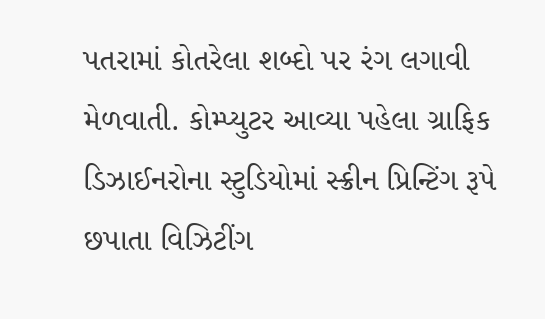પતરામાં કોતરેલા શબ્દો પર રંગ લગાવી મેળવાતી. કોમ્પ્યુટર આવ્યા પહેલા ગ્રાફિક ડિઝાઈનરોના સ્ટુડિયોમાં સ્ક્રીન પ્રિન્ટિંગ રૂપે છપાતા વિઝિટીંગ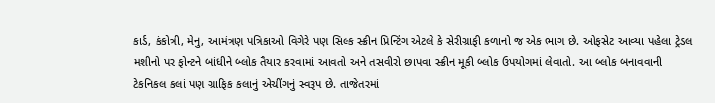કાર્ડ, કંકોત્રી, મેનુ, આમંત્રણ પત્રિકાઓ વિગેરે પણ સિલ્ક સ્ક્રીન પ્રિન્ટિંગ એટલે કે સેરીગ્રાફી કળાનો જ એક ભાગ છે. ઓફસેટ આવ્યા પહેલા ટ્રેડલ મશીનો પર ફોન્ટને બાંધીને બ્લોક તૈયાર કરવામાં આવતો અને તસવીરો છાપવા સ્ક્રીન મૂકી બ્લોક ઉપયોગમાં લેવાતો. આ બ્લોક બનાવવાની ટેકનિકલ કલાં પણ ગ્રાફિક કલાનું એચીંગનું સ્વરૂપ છે. તાજેતરમાં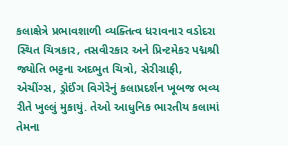કલાક્ષેત્રે પ્રભાવશાળી વ્યક્તિત્વ ધરાવનાર વડોદરા સ્થિત ચિત્રકાર, તસવીરકાર અને પ્રિન્ટમેકર પદ્મશ્રી જ્યોતિ ભટ્ટના અદભુત ચિત્રો, સેરીગ્રાફી, એચીંગ્સ, ડ્રોઈંગ વિગેરેનું કલાપ્રદર્શન ખૂબજ ભવ્ય રીતે ખુલ્લું મુકાયું. તેઓ આધુનિક ભારતીય કલામાં તેમના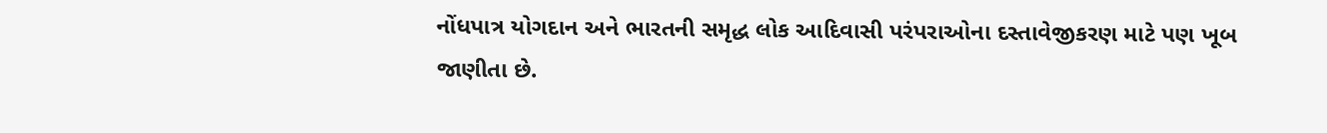નોંધપાત્ર યોગદાન અને ભારતની સમૃદ્ધ લોક આદિવાસી પરંપરાઓના દસ્તાવેજીકરણ માટે પણ ખૂબ જાણીતા છે.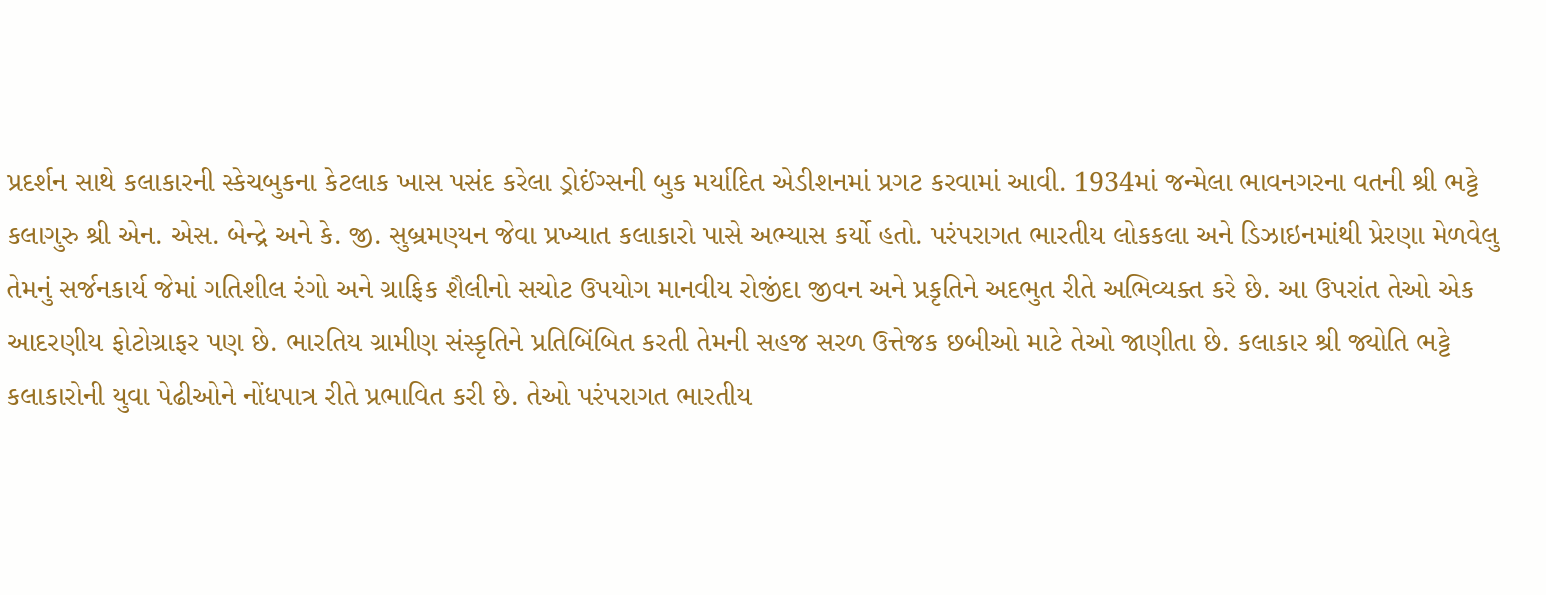પ્રદર્શન સાથે કલાકારની સ્કેચબુકના કેટલાક ખાસ પસંદ કરેલા ડ્રોઈંગ્સની બુક મર્યાદિત એડીશનમાં પ્રગટ કરવામાં આવી. 1934માં જન્મેલા ભાવનગરના વતની શ્રી ભટ્ટે કલાગુરુ શ્રી એન. એસ. બેન્દ્રે અને કે. જી. સુબ્રમણ્યન જેવા પ્રખ્યાત કલાકારો પાસે અભ્યાસ કર્યો હતો. પરંપરાગત ભારતીય લોકકલા અને ડિઝાઇનમાંથી પ્રેરણા મેળવેલુ તેમનું સર્જનકાર્ય જેમાં ગતિશીલ રંગો અને ગ્રાફિક શૈલીનો સચોટ ઉપયોગ માનવીય રોજીંદા જીવન અને પ્રકૃતિને અદભુત રીતે અભિવ્યક્ત કરે છે. આ ઉપરાંત તેઓ એક આદરણીય ફોટોગ્રાફર પણ છે. ભારતિય ગ્રામીણ સંસ્કૃતિને પ્રતિબિંબિત કરતી તેમની સહજ સરળ ઉત્તેજક છબીઓ માટે તેઓ જાણીતા છે. કલાકાર શ્રી જ્યોતિ ભટ્ટે કલાકારોની યુવા પેઢીઓને નોંધપાત્ર રીતે પ્રભાવિત કરી છે. તેઓ પરંપરાગત ભારતીય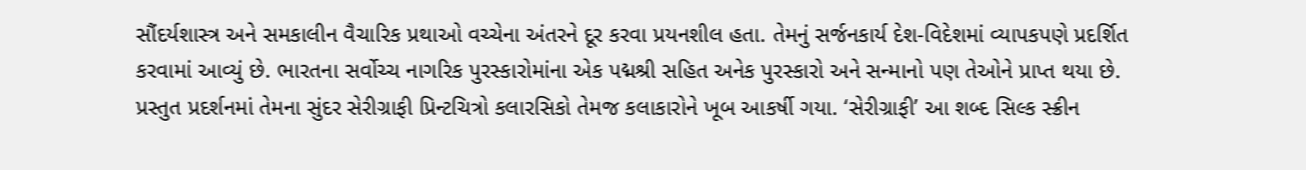સૌંદર્યશાસ્ત્ર અને સમકાલીન વૈચારિક પ્રથાઓ વચ્ચેના અંતરને દૂર કરવા પ્રયનશીલ હતા. તેમનું સર્જનકાર્ય દેશ-વિદેશમાં વ્યાપકપણે પ્રદર્શિત કરવામાં આવ્યું છે. ભારતના સર્વોચ્ચ નાગરિક પુરસ્કારોમાંના એક પદ્મશ્રી સહિત અનેક પુરસ્કારો અને સન્માનો પણ તેઓને પ્રાપ્ત થયા છે. પ્રસ્તુત પ્રદર્શનમાં તેમના સુંદર સેરીગ્રાફી પ્રિન્ટચિત્રો કલારસિકો તેમજ કલાકારોને ખૂબ આકર્ષી ગયા. ‘સેરીગ્રાફી’ આ શબ્દ સિલ્ક સ્ક્રીન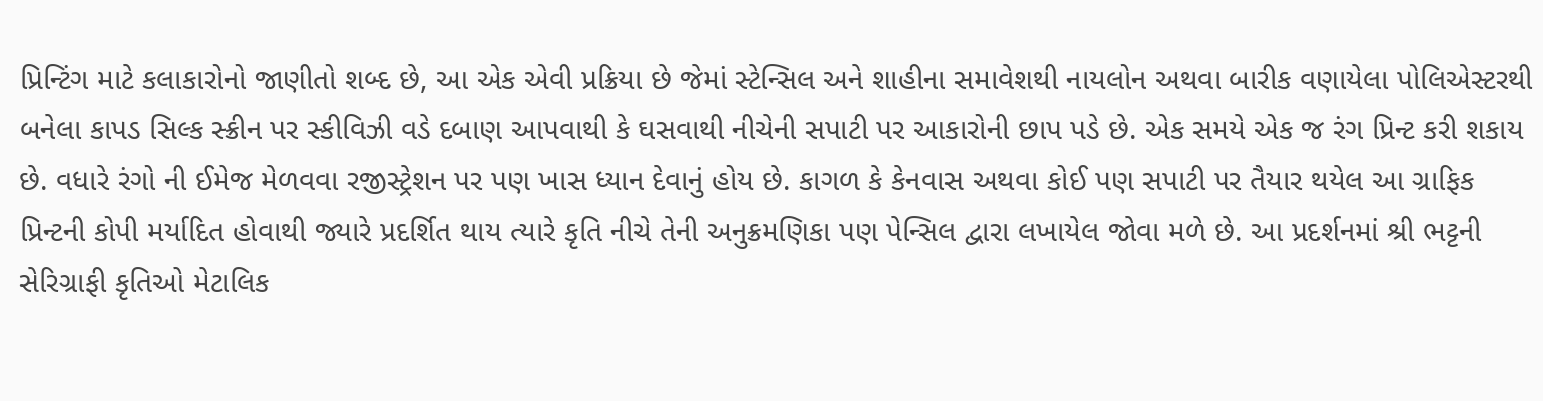પ્રિન્ટિંગ માટે કલાકારોનો જાણીતો શબ્દ છે, આ એક એવી પ્રક્રિયા છે જેમાં સ્ટેન્સિલ અને શાહીના સમાવેશથી નાયલોન અથવા બારીક વણાયેલા પોલિએસ્ટરથી બનેલા કાપડ સિલ્ક સ્ક્રીન પર સ્કીવિઝી વડે દબાણ આપવાથી કે ઘસવાથી નીચેની સપાટી પર આકારોની છાપ પડે છે. એક સમયે એક જ રંગ પ્રિન્ટ કરી શકાય છે. વધારે રંગો ની ઈમેજ મેળવવા રજીસ્ટ્રેશન પર પણ ખાસ ધ્યાન દેવાનું હોય છે. કાગળ કે કેનવાસ અથવા કોઈ પણ સપાટી પર તૈયાર થયેલ આ ગ્રાફિક પ્રિન્ટની કોપી મર્યાદિત હોવાથી જ્યારે પ્રદર્શિત થાય ત્યારે કૃતિ નીચે તેની અનુક્રમણિકા પણ પેન્સિલ દ્વારા લખાયેલ જોવા મળે છે. આ પ્રદર્શનમાં શ્રી ભટ્ટની સેરિગ્રાફી કૃતિઓ મેટાલિક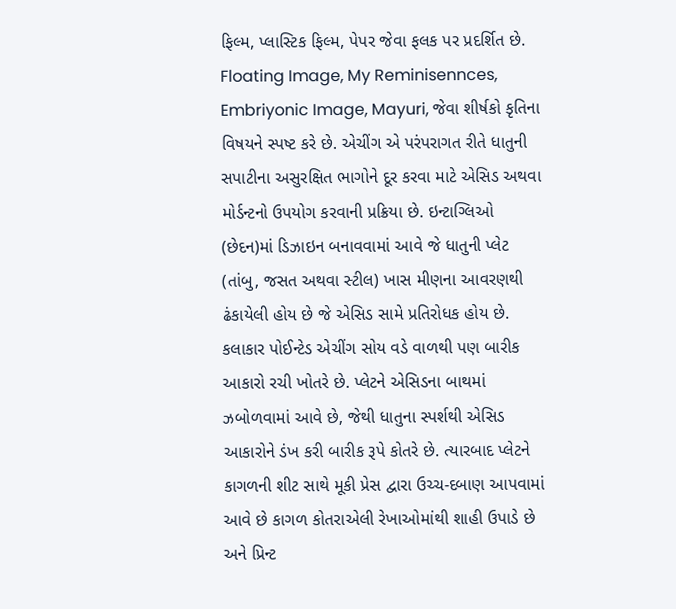ફિલ્મ, પ્લાસ્ટિક ફિલ્મ, પેપર જેવા ફલક પર પ્રદર્શિત છે. Floating Image, My Reminisennces, Embriyonic Image, Mayuri, જેવા શીર્ષકો કૃતિના વિષયને સ્પષ્ટ કરે છે. એચીંગ એ પરંપરાગત રીતે ધાતુની સપાટીના અસુરક્ષિત ભાગોને દૂર કરવા માટે એસિડ અથવા મોર્ડન્ટનો ઉપયોગ કરવાની પ્રક્રિયા છે. ઇન્ટાગ્લિઓ (છેદન)માં ડિઝાઇન બનાવવામાં આવે જે ધાતુની પ્લેટ (તાંબુ, જસત અથવા સ્ટીલ) ખાસ મીણના આવરણથી ઢંકાયેલી હોય છે જે એસિડ સામે પ્રતિરોધક હોય છે. કલાકાર પોઈન્ટેડ એચીંગ સોય વડે વાળથી પણ બારીક આકારો રચી ખોતરે છે. પ્લેટને એસિડના બાથમાં ઝબોળવામાં આવે છે, જેથી ધાતુના સ્પર્શથી એસિડ આકારોને ડંખ કરી બારીક રૂપે કોતરે છે. ત્યારબાદ પ્લેટને કાગળની શીટ સાથે મૂકી પ્રેસ દ્વારા ઉચ્ચ-દબાણ આપવામાં આવે છે કાગળ કોતરાએલી રેખાઓમાંથી શાહી ઉપાડે છે અને પ્રિન્ટ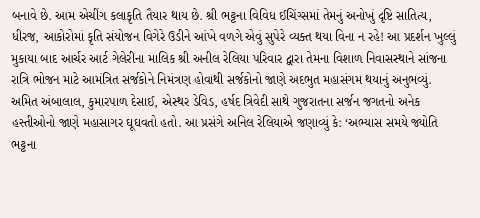બનાવે છે. આમ એચીંગ કલાકૃતિ તૈયાર થાય છે. શ્રી ભટ્ટના વિવિધ ઈચિંગ્સમાં તેમનું અનોખું દૃષ્ટિ સાતિત્ય, ધીરજ, આકોરોમાં કૃતિ સંયોજન વિગેરે ઉડીને આંખે વળગે એવું સુપેરે વ્યક્ત થયા વિના ન રહે! આ પ્રદર્શન ખુલ્લું મુકાયા બાદ આર્ચર આર્ટ ગેલેરીના માલિક શ્રી અનીલ રેલિયા પરિવાર દ્વારા તેમના વિશાળ નિવાસસ્થાને સાંજના રાત્રિ ભોજન માટે આમંત્રિત સર્જકોને નિમંત્રણ હોવાથી સર્જકોનો જાણે અદભુત મહાસંગમ થયાનું અનુભવ્યું. અમિત અંબાલાલ, કુમારપાળ દેસાઈ, એસ્થર ડેવિડ, હર્ષદ ત્રિવેદી સાથે ગુજરાતના સર્જન જગતનો અનેક હસ્તીઓનો જાણે મહાસાગર ઘૂઘવતો હતો. આ પ્રસંગે અનિલ રેલિયાએ જણાવ્યું કે: ‘અભ્યાસ સમયે જ્યોતિ ભટ્ટના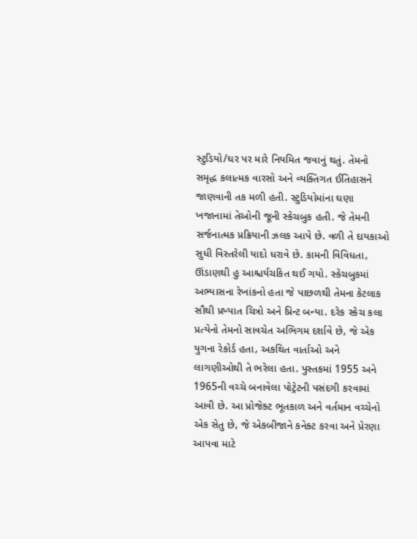સ્ટુડિયો/ઘર પર મારે નિયમિત જવાનું થતું. તેમનો સમૃદ્ધ કલાત્મક વારસો અને વ્યક્તિગત ઈતિહાસને જાણવાની તક મળી હતી. સ્ટુડિયોમાંના ઘણા ખજાનામાં તેઓની જૂની સ્કેચબુક હતી. જે તેમની સર્જનાત્મક પ્રક્રિયાની ઝલક આપે છે. વળી તે દાયકાઓ સુધી વિસ્તરેલી યાદો ધરાવે છે. કામની વિવિધતા, ઊંડાણથી હુ આશ્ચર્યચકિત થઈ ગયો. સ્કેચબુકમાં અભ્યાસના રેખાંકનો હતા જે પાછળથી તેમના કેટલાક સૌથી પ્રખ્યાત ચિત્રો અને પ્રિન્ટ બન્યા. દરેક સ્કેચ કલા પ્રત્યેનો તેમનો સાવચેત અભિગમ દર્શાવે છે, જે એક યુગના રેકોર્ડ હતા, અકથિત વાર્તાઓ અને લાગણીઓથી તે ભરેલા હતા. પુસ્તકમાં 1955 અને 1965ની વચ્ચે બનાવેલા પોટ્રેટની પસંદગી કરવામાં આવી છે. આ પ્રોજેક્ટ ભૂતકાળ અને વર્તમાન વચ્ચેનો એક સેતુ છે, જે એકબીજાને કનેક્ટ કરવા અને પ્રેરણા આપવા માટે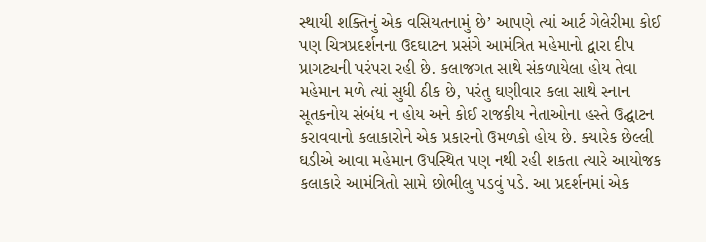સ્થાયી શક્તિનું એક વસિયતનામું છે’ આપણે ત્યાં આર્ટ ગેલેરીમા કોઈ પણ ચિત્રપ્રદર્શનના ઉદઘાટન પ્રસંગે આમંત્રિત મહેમાનો દ્વારા દીપ પ્રાગટ્યની પરંપરા રહી છે. કલાજગત સાથે સંકળાયેલા હોય તેવા મહેમાન મળે ત્યાં સુધી ઠીક છે, પરંતુ ઘણીવાર કલા સાથે સ્નાન સૂતકનોય સંબંધ ન હોય અને કોઈ રાજકીય નેતાઓના હસ્તે ઉદ્ઘાટન કરાવવાનો કલાકારોને એક પ્રકારનો ઉમળકો હોય છે. ક્યારેક છેલ્લી ઘડીએ આવા મહેમાન ઉપસ્થિત પણ નથી રહી શકતા ત્યારે આયોજક કલાકારે આમંત્રિતો સામે છોભીલુ પડવું પડે. આ પ્રદર્શનમાં એક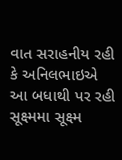વાત સરાહનીય રહી કે અનિલભાઇએ આ બધાથી પર રહી સૂક્ષ્મમા સૂક્ષ્મ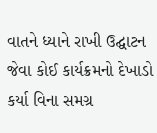વાતને ધ્યાને રાખી ઉદ્ઘાટન જેવા કોઈ કાર્યક્રમનો દેખાડો કર્યા વિના સમગ્ર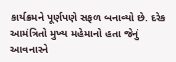કાર્યક્રમને પૂર્ણપણે સફળ બનાવ્યો છે. દરેક આમંત્રિતો મુખ્ય મહેમાનો હતા જેનું આવનારને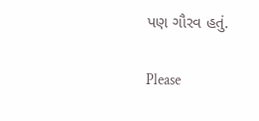પણ ગૌરવ હતું.

Please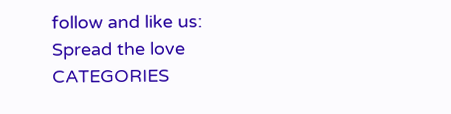follow and like us:
Spread the love
CATEGORIES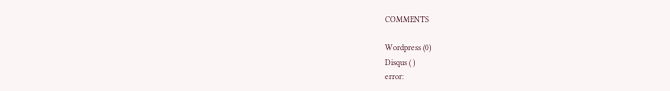COMMENTS

Wordpress (0)
Disqus ( )
error: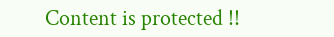Content is protected !!